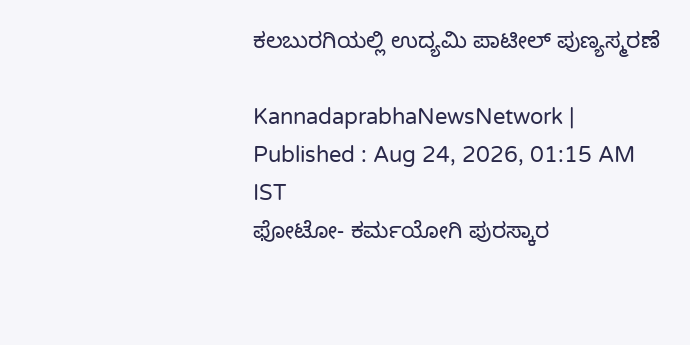ಕಲಬುರಗಿಯಲ್ಲಿ ಉದ್ಯಮಿ ಪಾಟೀಲ್‌ ಪುಣ್ಯಸ್ಮರಣೆ

KannadaprabhaNewsNetwork |
Published : Aug 24, 2026, 01:15 AM IST
ಫೋಟೋ- ಕರ್ಮಯೋಗಿ ಪುರಸ್ಕಾರ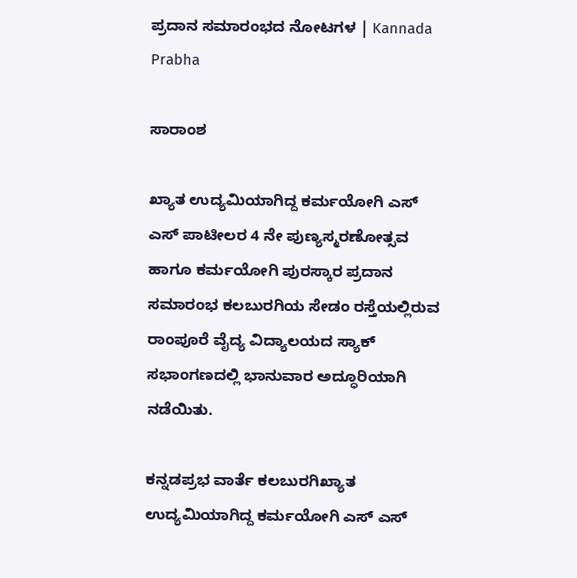ಪ್ರದಾನ ಸಮಾರಂಭದ ನೋಟಗಳ | Kannada Prabha

ಸಾರಾಂಶ

ಖ್ಯಾತ ಉದ್ಯಮಿಯಾಗಿದ್ದ ಕರ್ಮಯೋಗಿ ಎಸ್‌ ಎಸ್‌ ಪಾಟೀಲರ 4 ನೇ ಪುಣ್ಯಸ್ಮರಣೋತ್ಸವ ಹಾಗೂ ಕರ್ಮಯೋಗಿ ಪುರಸ್ಕಾರ ಪ್ರದಾನ ಸಮಾರಂಭ ಕಲಬುರಗಿಯ ಸೇಡಂ ರಸ್ತೆಯಲ್ಲಿರುವ ರಾಂಪೂರೆ ವೈದ್ಯ ವಿದ್ಯಾಲಯದ ಸ್ಯಾಕ್‌ ಸಭಾಂಗಣದಲ್ಲಿ ಭಾನುವಾರ ಅದ್ಧೂರಿಯಾಗಿ ನಡೆಯಿತು.

ಕನ್ನಡಪ್ರಭ ವಾರ್ತೆ ಕಲಬುರಗಿಖ್ಯಾತ ಉದ್ಯಮಿಯಾಗಿದ್ದ ಕರ್ಮಯೋಗಿ ಎಸ್‌ ಎಸ್‌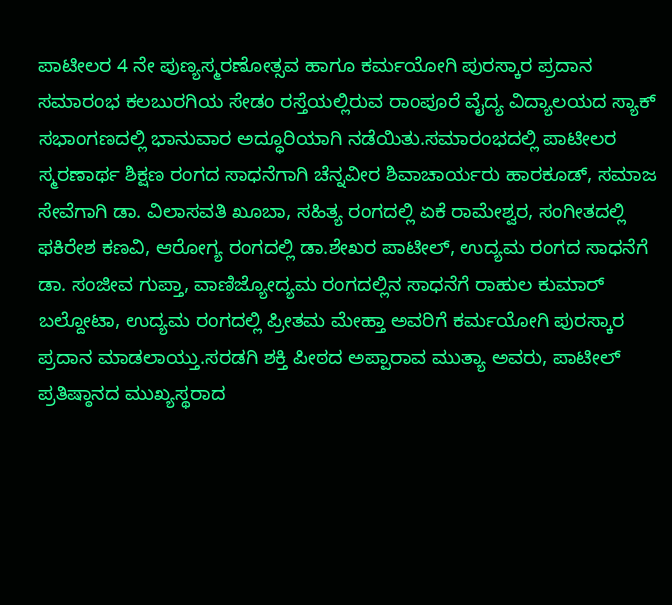ಪಾಟೀಲರ 4 ನೇ ಪುಣ್ಯಸ್ಮರಣೋತ್ಸವ ಹಾಗೂ ಕರ್ಮಯೋಗಿ ಪುರಸ್ಕಾರ ಪ್ರದಾನ ಸಮಾರಂಭ ಕಲಬುರಗಿಯ ಸೇಡಂ ರಸ್ತೆಯಲ್ಲಿರುವ ರಾಂಪೂರೆ ವೈದ್ಯ ವಿದ್ಯಾಲಯದ ಸ್ಯಾಕ್‌ ಸಭಾಂಗಣದಲ್ಲಿ ಭಾನುವಾರ ಅದ್ಧೂರಿಯಾಗಿ ನಡೆಯಿತು.ಸಮಾರಂಭದಲ್ಲಿ ಪಾಟೀಲರ ಸ್ಮರಣಾರ್ಥ ಶಿಕ್ಷಣ ರಂಗದ ಸಾಧನೆಗಾಗಿ ಚೆನ್ನವೀರ ಶಿವಾಚಾರ್ಯರು ಹಾರಕೂಡ್‌, ಸಮಾಜ ಸೇವೆಗಾಗಿ ಡಾ. ವಿಲಾಸವತಿ ಖೂಬಾ, ಸಹಿತ್ಯ ರಂಗದಲ್ಲಿ ಏಕೆ ರಾಮೇಶ್ವರ, ಸಂಗೀತದಲ್ಲಿ ಫಕಿರೇಶ ಕಣವಿ, ಆರೋಗ್ಯ ರಂಗದಲ್ಲಿ ಡಾ.ಶೇಖರ ಪಾಟೀಲ್‌, ಉದ್ಯಮ ರಂಗದ ಸಾಧನೆಗೆ ಡಾ. ಸಂಜೀವ ಗುಪ್ತಾ, ವಾಣಿಜ್ಯೋದ್ಯಮ ರಂಗದಲ್ಲಿನ ಸಾಧನೆಗೆ ರಾಹುಲ ಕುಮಾರ್‌ ಬಲ್ದೋಟಾ, ಉದ್ಯಮ ರಂಗದಲ್ಲಿ ಪ್ರೀತಮ ಮೇಹ್ತಾ ಅವರಿಗೆ ಕರ್ಮಯೋಗಿ ಪುರಸ್ಕಾರ ಪ್ರದಾನ ಮಾಡಲಾಯ್ತು.ಸರಡಗಿ ಶಕ್ತಿ ಪೀಠದ ಅಪ್ಪಾರಾವ ಮುತ್ಯಾ ಅವರು, ಪಾಟೀಲ್‌ ಪ್ರತಿಷ್ಠಾನದ ಮುಖ್ಯಸ್ಥರಾದ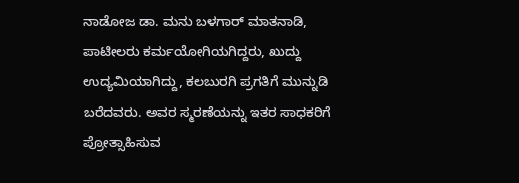ನಾಡೋಜ ಡಾ. ಮನು ಬಳಗಾರ್‌ ಮಾತನಾಡಿ, ಪಾಟೀಲರು ಕರ್ಮಯೋಗಿಯಗಿದ್ದರು, ಖುದ್ದು ಉದ್ಯಮಿಯಾಗಿದ್ದು, ಕಲಬುರಗಿ ಪ್ರಗತಿಗೆ ಮುನ್ನುಡಿ ಬರೆದವರು. ಅವರ ಸ್ಮರಣೆಯನ್ನು ಇತರ ಸಾಧಕರಿಗೆ ಪ್ರೋತ್ಸಾಹಿಸುವ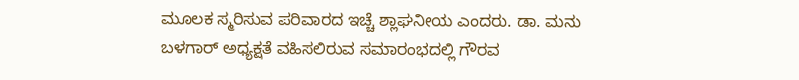ಮೂಲಕ ಸ್ಮರಿಸುವ ಪರಿವಾರದ ಇಚ್ಚೆ ಶ್ಲಾಘನೀಯ ಎಂದರು. ಡಾ. ಮನು ಬಳಗಾರ್‌ ಅಧ್ಯಕ್ಷತೆ ವಹಿಸಲಿರುವ ಸಮಾರಂಭದಲ್ಲಿ ಗೌರವ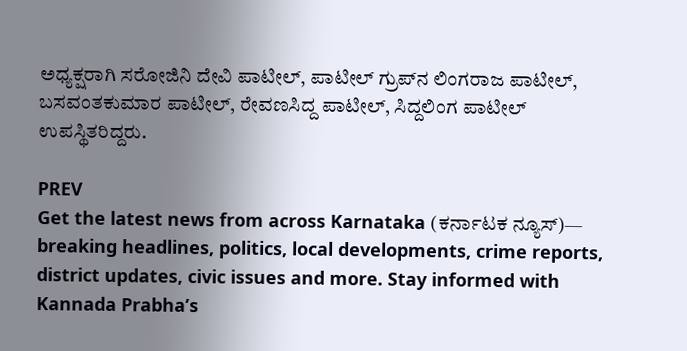ಅಧ್ಯಕ್ಷರಾಗಿ ಸರೋಜಿನಿ ದೇವಿ ಪಾಟೀಲ್‌, ಪಾಟೀಲ್‌ ಗ್ರುಪ್‌ನ ಲಿಂಗರಾಜ ಪಾಟೀಲ್‌, ಬಸವಂತಕುಮಾರ ಪಾಟೀಲ್‌, ರೇವಣಸಿದ್ದ ಪಾಟೀಲ್‌, ಸಿದ್ದಲಿಂಗ ಪಾಟೀಲ್‌ ಉಪಸ್ಥಿತರಿದ್ದರು.

PREV
Get the latest news from across Karnataka (ಕರ್ನಾಟಕ ನ್ಯೂಸ್)— breaking headlines, politics, local developments, crime reports, district updates, civic issues and more. Stay informed with Kannada Prabha’s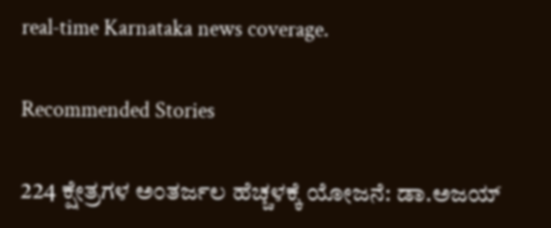real‑time Karnataka news coverage.

Recommended Stories

224 ಕ್ಷೇತ್ರಗಳ ಅಂತರ್ಜಲ ಹೆಚ್ಚಳಕ್ಕೆ ಯೋಜನೆ: ಡಾ.ಅಜಯ್‌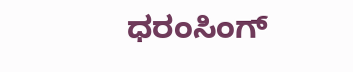ಧರಂಸಿಂಗ್‌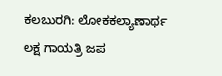ಕಲಬುರಗಿ: ಲೋಕಕಲ್ಯಾಣಾರ್ಥ ಲಕ್ಷ ಗಾಯತ್ರಿ ಜಪ